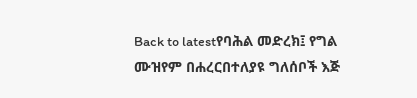Back to latestየባሕል መድረክ፤ የግል ሙዝየም በሐረርበተለያዩ ግለሰቦች እጅ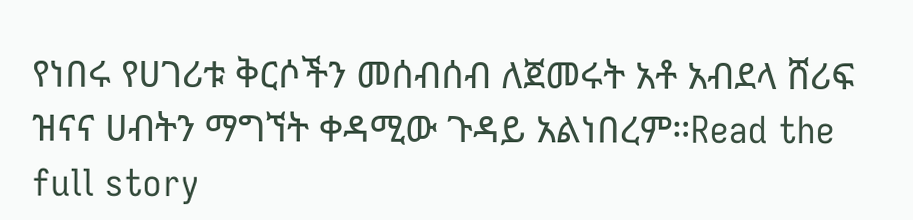የነበሩ የሀገሪቱ ቅርሶችን መሰብሰብ ለጀመሩት አቶ አብደላ ሸሪፍ ዝናና ሀብትን ማግኘት ቀዳሚው ጉዳይ አልነበረም።Read the full story